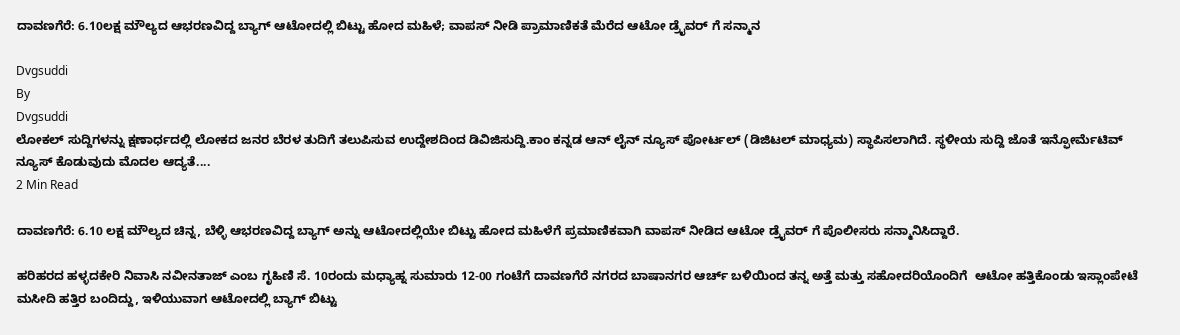ದಾವಣಗೆರೆ: 6.10ಲಕ್ಷ ಮೌಲ್ಯದ ಆಭರಣವಿದ್ದ ಬ್ಯಾಗ್ ಆಟೋದಲ್ಲಿ ಬಿಟ್ಟು ಹೋದ ಮಹಿಳೆ; ವಾಪಸ್ ನೀಡಿ ಪ್ರಾಮಾಣಿಕತೆ‌ ಮೆರೆದ ಆಟೋ ಡ್ರೈವರ್ ಗೆ ಸನ್ಮಾನ

Dvgsuddi
By
Dvgsuddi
ಲೋಕಲ್ ಸುದ್ದಿಗಳನ್ನು ಕ್ಷಣಾರ್ಧದಲ್ಲಿ ಲೋಕದ ಜನರ ಬೆರಳ ತುದಿಗೆ ತಲುಪಿಸುವ ಉದ್ದೇಶದಿಂದ ಡಿವಿಜಿಸುದ್ದಿ.ಕಾಂ ಕನ್ನಡ ಆನ್ ಲೈನ್ ನ್ಯೂಸ್ ಪೋರ್ಟಲ್ (ಡಿಜಿಟಲ್ ಮಾಧ್ಯಮ) ಸ್ಥಾಪಿಸಲಾಗಿದೆ. ಸ್ಥಳೀಯ ಸುದ್ದಿ ಜೊತೆ ಇನ್ಫೋರ್ಮೆಟಿವ್ ನ್ಯೂಸ್ ಕೊಡುವುದು ಮೊದಲ ಆದ್ಯತೆ....
2 Min Read

ದಾವಣಗೆರೆ: 6.10 ಲಕ್ಷ ಮೌಲ್ಯದ ಚಿನ್ನ, ಬೆಳ್ಳಿ ಆಭರಣವಿದ್ದ ಬ್ಯಾಗ್ ಅನ್ನು ಆಟೋದಲ್ಲಿಯೇ ಬಿಟ್ಟು ಹೋದ ಮಹಿಳೆಗೆ ಪ್ರಮಾಣಿಕವಾಗಿ ವಾಪಸ್ ನೀಡಿದ ಆಟೋ ಡ್ರೈವರ್ ಗೆ ಪೊಲೀಸರು ಸನ್ಮಾನಿಸಿದ್ದಾರೆ.

ಹರಿಹರದ ಹಳ್ಳದಕೇರಿ ನಿವಾಸಿ ನವೀನತಾಜ್ ಎಂಬ ಗೃಹಿಣಿ ಸೆ. 10ರಂದು ಮಧ್ಯಾಹ್ನ ಸುಮಾರು 12-00 ಗಂಟೆಗೆ ದಾವಣಗೆರೆ ನಗರದ ಬಾಷಾನಗರ ಆರ್ಚ್ ಬಳಿಯಿಂದ ತನ್ನ ಅತ್ತೆ ಮತ್ತು ಸಹೋದರಿಯೊಂದಿಗೆ  ಆಟೋ ಹತ್ತಿಕೊಂಡು ಇಸ್ಲಾಂಪೇಟೆ ಮಸೀದಿ ಹತ್ತಿರ ಬಂದಿದ್ದು, ಇಳಿಯುವಾಗ ಆಟೋದಲ್ಲಿ ಬ್ಯಾಗ್ ಬಿಟ್ಟು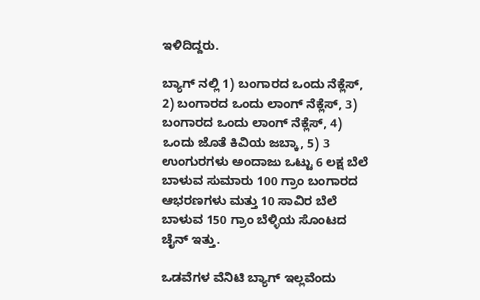ಇಳಿದಿದ್ದರು.

ಬ್ಯಾಗ್ ನಲ್ಲಿ 1) ಬಂಗಾರದ ಒಂದು ನೆಕ್ಲೆಸ್, 2) ಬಂಗಾರದ ಒಂದು ಲಾಂಗ್ ನೆಕ್ಲೆಸ್, 3) ಬಂಗಾರದ ಒಂದು ಲಾಂಗ್ ನೆಕ್ಲೆಸ್, 4) ಒಂದು ಜೊತೆ ಕಿವಿಯ ಜಬ್ಕಾ, 5) 3 ಉಂಗುರಗಳು ಅಂದಾಜು ಒಟ್ಟು 6 ಲಕ್ಷ ಬೆಲೆ ಬಾಳುವ ಸುಮಾರು 100 ಗ್ರಾಂ ಬಂಗಾರದ ಆಭರಣಗಳು ಮತ್ತು 10 ಸಾವಿರ ಬೆಲೆ ಬಾಳುವ 150 ಗ್ರಾಂ ಬೆಳ್ಳಿಯ ಸೊಂಟದ ಚೈನ್ ಇತ್ತು.

ಒಡವೆಗಳ ವೆನಿಟಿ ಬ್ಯಾಗ್ ಇಲ್ಲವೆಂದು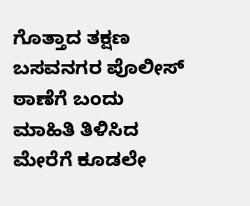ಗೊತ್ತಾದ ತಕ್ಷಣ ಬಸವನಗರ ಪೊಲೀಸ್ ಠಾಣೆಗೆ ಬಂದು ಮಾಹಿತಿ ತಿಳಿಸಿದ ಮೇರೆಗೆ ಕೂಡಲೇ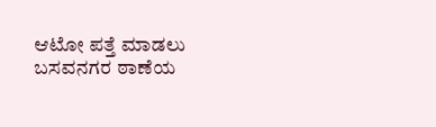ಆಟೋ ಪತ್ತೆ ಮಾಡಲು ಬಸವನಗರ ಠಾಣೆಯ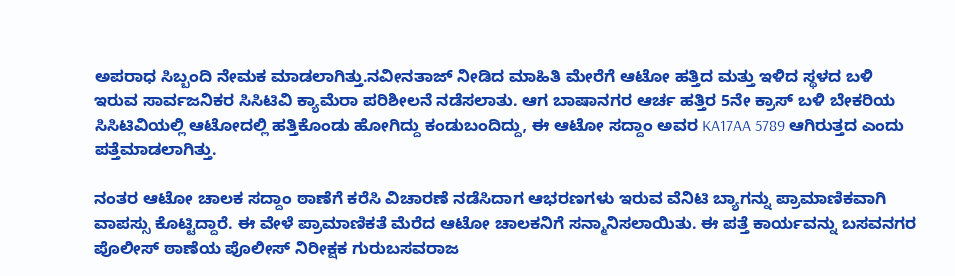ಅಪರಾಧ ಸಿಬ್ಬಂದಿ ನೇಮಕ ಮಾಡಲಾಗಿತ್ತು.ನವೀನತಾಜ್ ನೀಡಿದ ಮಾಹಿತಿ ಮೇರೆಗೆ ಆಟೋ ಹತ್ತಿದ ಮತ್ತು ಇಳಿದ ಸ್ಥಳದ ಬಳಿ ಇರುವ ಸಾರ್ವಜನಿಕರ ಸಿಸಿಟಿವಿ ಕ್ಯಾಮೆರಾ ಪರಿಶೀಲನೆ ನಡೆಸಲಾತು. ಆಗ ಬಾಷಾನಗರ ಆರ್ಚ ಹತ್ತಿರ 5ನೇ ಕ್ರಾಸ್ ಬಳಿ ಬೇಕರಿಯ ಸಿಸಿಟಿವಿಯಲ್ಲಿ ಆಟೋದಲ್ಲಿ ಹತ್ತಿಕೊಂಡು ಹೋಗಿದ್ದು ಕಂಡುಬಂದಿದ್ದು, ಈ ಆಟೋ ಸದ್ದಾಂ ಅವರ KA17AA 5789 ಆಗಿರುತ್ತದ ಎಂದು ಪತ್ತೆಮಾಡಲಾಗಿತ್ತು.

ನಂತರ ಆಟೋ ಚಾಲಕ ಸದ್ದಾಂ ಠಾಣೆಗೆ ಕರೆಸಿ‌ ವಿಚಾರಣೆ ನಡೆಸಿದಾಗ ಆಭರಣಗಳು ಇರುವ ವೆನಿಟಿ ಬ್ಯಾಗನ್ನು ಪ್ರಾಮಾಣಿಕವಾಗಿ ವಾಪಸ್ಸು ಕೊಟ್ಟಿದ್ದಾರೆ. ಈ ವೇಳೆ ಪ್ರಾಮಾಣಿಕತೆ ಮೆರೆದ ಆಟೋ ಚಾಲಕನಿಗೆ ಸನ್ಮಾನಿಸಲಾಯಿತು. ಈ ಪತ್ತೆ ಕಾರ್ಯವನ್ನು ಬಸವನಗರ ಪೊಲೀಸ್ ಠಾಣೆಯ ಪೊಲೀಸ್ ನಿರೀಕ್ಷಕ ಗುರುಬಸವರಾಜ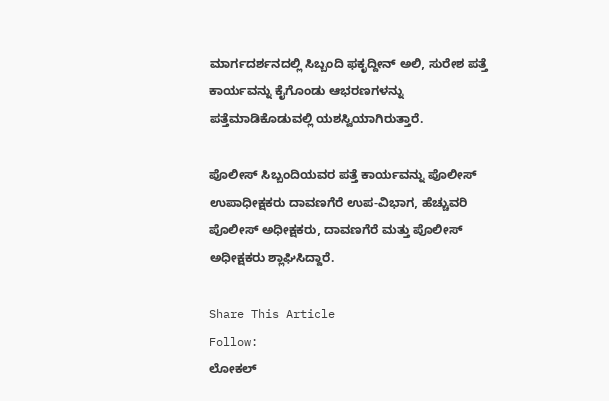ಮಾರ್ಗದರ್ಶನದಲ್ಲಿ ಸಿಬ್ಬಂದಿ ಫಕೃದ್ದೀನ್ ಅಲಿ, ಸುರೇಶ ಪತ್ತೆ ಕಾರ್ಯವನ್ನು ಕೈಗೊಂಡು ಆಭರಣಗಳನ್ನು ಪತ್ತೆಮಾಡಿಕೊಡುವಲ್ಲಿ ಯಶಸ್ವಿಯಾಗಿರುತ್ತಾರೆ.

ಪೊಲೀಸ್ ಸಿಬ್ಬಂದಿಯವರ ಪತ್ತೆ ಕಾರ್ಯವನ್ನು ಪೊಲೀಸ್ ಉಪಾಧೀಕ್ಷಕರು ದಾವಣಗೆರೆ ಉಪ-ವಿಭಾಗ, ಹೆಚ್ಚುವರಿ ಪೊಲೀಸ್ ಅಧೀಕ್ಷಕರು, ದಾವಣಗೆರೆ ಮತ್ತು ಪೊಲೀಸ್ ಅಧೀಕ್ಷಕರು ಶ್ಲಾಘಿಸಿದ್ದಾರೆ.

Share This Article
Follow:
ಲೋಕಲ್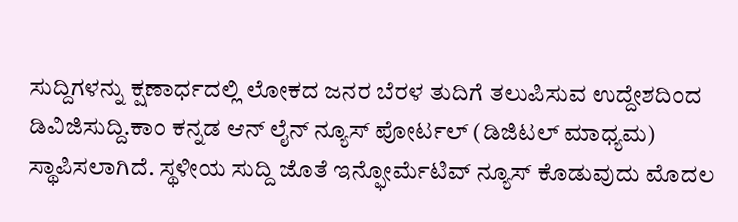ಸುದ್ದಿಗಳನ್ನು ಕ್ಷಣಾರ್ಧದಲ್ಲಿ ಲೋಕದ ಜನರ ಬೆರಳ ತುದಿಗೆ ತಲುಪಿಸುವ ಉದ್ದೇಶದಿಂದ ಡಿವಿಜಿಸುದ್ದಿ.ಕಾಂ ಕನ್ನಡ ಆನ್ ಲೈನ್ ನ್ಯೂಸ್ ಪೋರ್ಟಲ್ (ಡಿಜಿಟಲ್ ಮಾಧ್ಯಮ) ಸ್ಥಾಪಿಸಲಾಗಿದೆ. ಸ್ಥಳೀಯ ಸುದ್ದಿ ಜೊತೆ ಇನ್ಫೋರ್ಮೆಟಿವ್ ನ್ಯೂಸ್ ಕೊಡುವುದು ಮೊದಲ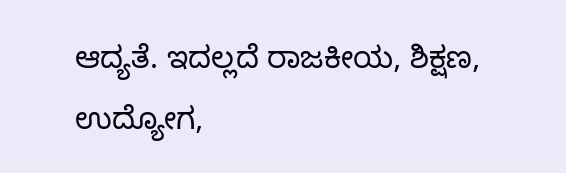ಆದ್ಯತೆ. ಇದಲ್ಲದೆ ರಾಜಕೀಯ, ಶಿಕ್ಷಣ, ಉದ್ಯೋಗ,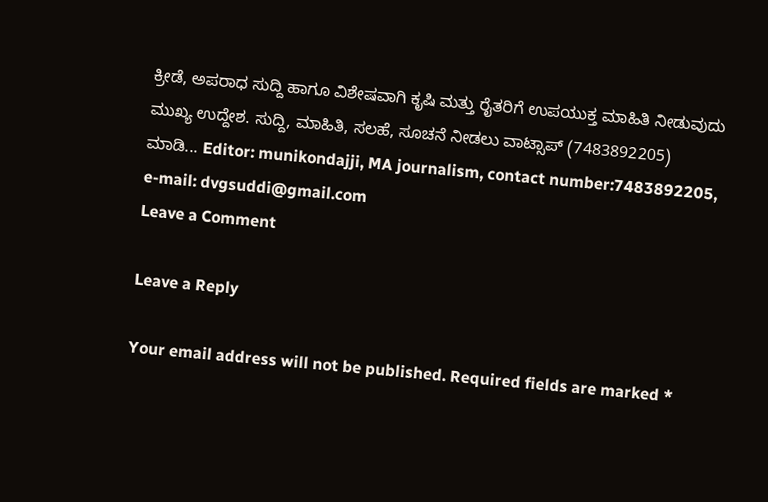ಕ್ರೀಡೆ, ಅಪರಾಧ ಸುದ್ದಿ ಹಾಗೂ ವಿಶೇಷವಾಗಿ ಕೃಷಿ ಮತ್ತು ರೈತರಿಗೆ ಉಪಯುಕ್ತ ಮಾಹಿತಿ ನೀಡುವುದು ಮುಖ್ಯ ಉದ್ದೇಶ. ಸುದ್ದಿ, ಮಾಹಿತಿ, ಸಲಹೆ, ಸೂಚನೆ ನೀಡಲು ವಾಟ್ಸಾಪ್ (7483892205) ಮಾಡಿ... Editor: munikondajji, MA journalism, contact number:7483892205, e-mail: dvgsuddi@gmail.com
Leave a Comment

Leave a Reply

Your email address will not be published. Required fields are marked *